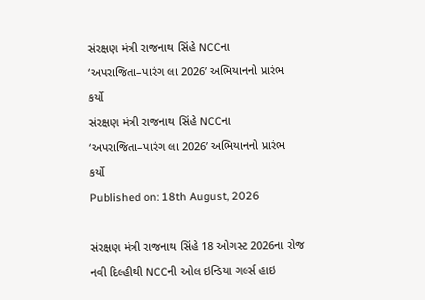સંરક્ષણ મંત્રી રાજનાથ સિંહે NCCના ‘અપરાજિતા–પારંગ લા 2026’ અભિયાનનો પ્રારંભ કર્યો
સંરક્ષણ મંત્રી રાજનાથ સિંહે NCCના ‘અપરાજિતા–પારંગ લા 2026’ અભિયાનનો પ્રારંભ કર્યો
Published on: 18th August, 2026

સંરક્ષણ મંત્રી રાજનાથ સિંહે 18 ઓગસ્ટ 2026ના રોજ નવી દિલ્હીથી NCCની ઓલ ઇન્ડિયા ગર્લ્સ હાઇ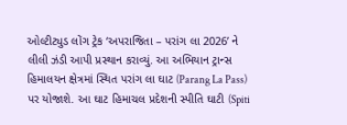ઓલ્ટીટ્યુડ લોંગ ટ્રેક ‘અપરાજિતા – પરાંગ લા 2026’ ને લીલી ઝંડી આપી પ્રસ્થાન કરાવ્યું. આ અભિયાન ટ્રાન્સ હિમાલયન ક્ષેત્રમાં સ્થિત પરાંગ લા ઘાટ (Parang La Pass) પર યોજાશે. આ ઘાટ હિમાચલ પ્રદેશની સ્પીતિ ઘાટી (Spiti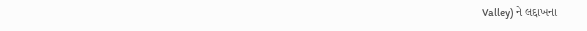Valley) ને લદ્દાખના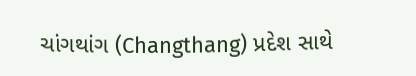ચાંગથાંગ (Changthang) પ્રદેશ સાથે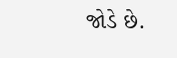જોડે છે.